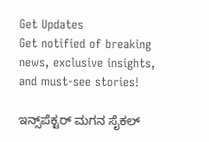Get Updates
Get notified of breaking news, exclusive insights, and must-see stories!

ಇನ್ಸ್‌ಪೆಕ್ಟರ್ ಮಗನ ಸೈಕಲ್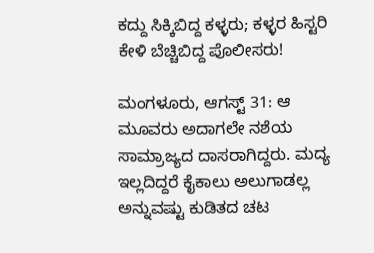ಕದ್ದು ಸಿಕ್ಕಿಬಿದ್ದ ಕಳ್ಳರು; ಕಳ್ಳರ ಹಿಸ್ಟರಿ ಕೇಳಿ ಬೆಚ್ಚಿಬಿದ್ದ ಪೊಲೀಸರು!

ಮಂಗಳೂರು, ಆಗಸ್ಟ್ 31: ಆ ಮೂವರು ಅದಾಗಲೇ ನಶೆಯ ಸಾಮ್ರಾಜ್ಯದ ದಾಸರಾಗಿದ್ದರು. ಮದ್ಯ ಇಲ್ಲದಿದ್ದರೆ ಕೈಕಾಲು ಅಲುಗಾಡಲ್ಲ ಅನ್ನುವಷ್ಟು ಕುಡಿತದ ಚಟ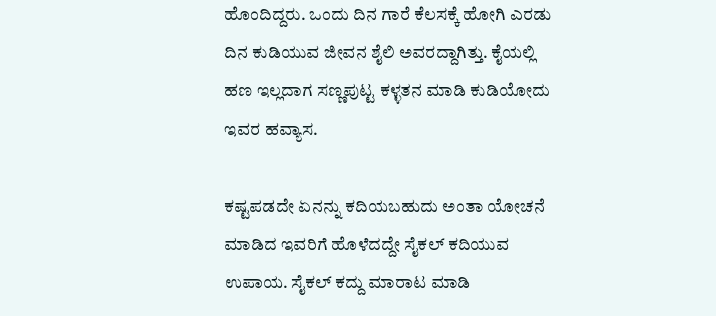ಹೊಂದಿದ್ದರು. ಒಂದು ದಿನ ಗಾರೆ ಕೆಲಸಕ್ಕೆ ಹೋಗಿ ಎರಡು ದಿನ ಕುಡಿಯುವ ಜೀವನ ಶೈಲಿ ಅವರದ್ದಾಗಿತ್ತು. ಕೈಯಲ್ಲಿ ಹಣ ಇಲ್ಲದಾಗ ಸಣ್ಣಪುಟ್ಟ ಕಳ್ಳತನ ಮಾಡಿ ಕುಡಿಯೋದು ಇವರ ಹವ್ಯಾಸ.

ಕಷ್ಟಪಡದೇ ಏನನ್ನು ಕದಿಯಬಹುದು ಅಂತಾ ಯೋಚನೆ ಮಾಡಿದ ಇವರಿಗೆ ಹೊಳೆದದ್ದೇ ಸೈಕಲ್ ಕದಿಯುವ ಉಪಾಯ. ಸೈಕಲ್ ಕದ್ದು ಮಾರಾಟ ಮಾಡಿ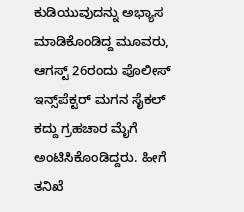ಕುಡಿಯುವುದನ್ನು ಅಭ್ಯಾಸ ಮಾಡಿಕೊಂಡಿದ್ದ ಮೂವರು, ಆಗಸ್ಟ್ 26ರಂದು ಪೊಲೀಸ್ ಇನ್ಸ್‌ಪೆಕ್ಟರ್ ಮಗನ ಸೈಕಲ್ ಕದ್ದು ಗ್ರಹಚಾರ ಮೈಗೆ ಅಂಟಿಸಿಕೊಂಡಿದ್ದರು. ಹೀಗೆ ತನಿಖೆ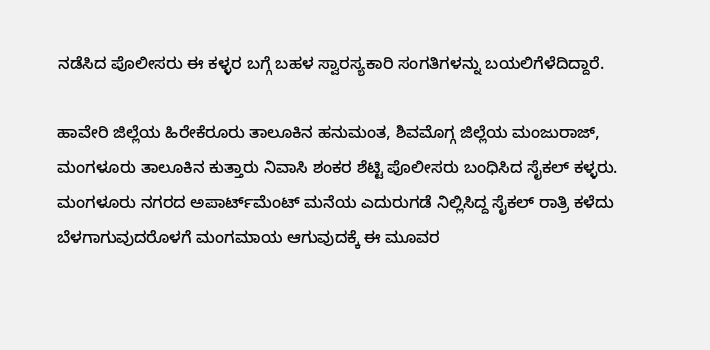ನಡೆಸಿದ ಪೊಲೀಸರು ಈ ಕಳ್ಳರ ಬಗ್ಗೆ ಬಹಳ ಸ್ವಾರಸ್ಯಕಾರಿ ಸಂಗತಿಗಳನ್ನು ಬಯಲಿಗೆಳೆದಿದ್ದಾರೆ.

ಹಾವೇರಿ ಜಿಲ್ಲೆಯ ಹಿರೇಕೆರೂರು ತಾಲೂಕಿನ ಹನುಮಂತ, ಶಿವಮೊಗ್ಗ ಜಿಲ್ಲೆಯ ಮಂಜುರಾಜ್, ಮಂಗಳೂರು ತಾಲೂಕಿನ ಕುತ್ತಾರು ನಿವಾಸಿ ಶಂಕರ ಶೆಟ್ಟಿ ಪೊಲೀಸರು ಬಂಧಿಸಿದ ಸೈಕಲ್ ಕಳ್ಳರು. ಮಂಗಳೂರು ನಗರದ ಅಪಾರ್ಟ್‌ಮೆಂಟ್‌ ಮನೆಯ ಎದುರುಗಡೆ ನಿಲ್ಲಿಸಿದ್ದ ಸೈಕಲ್ ರಾತ್ರಿ ಕಳೆದು ಬೆಳಗಾಗುವುದರೊಳಗೆ ಮಂಗಮಾಯ ಆಗುವುದಕ್ಕೆ ಈ ಮೂವರ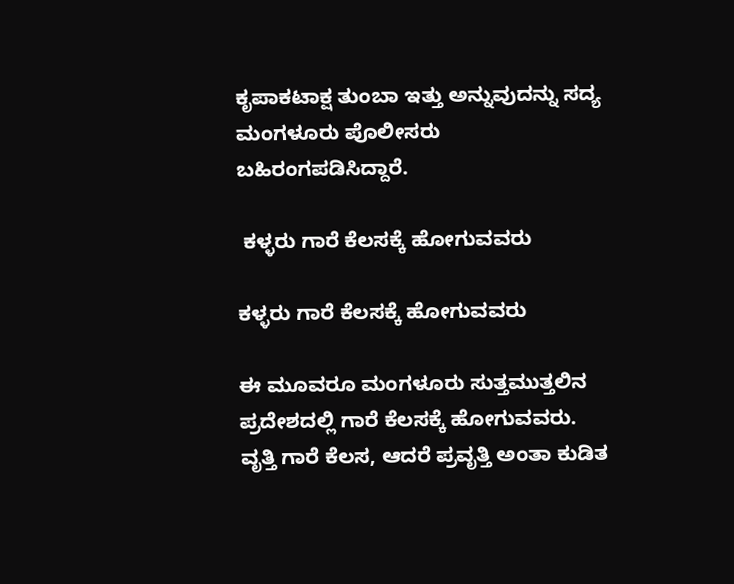ಕೃಪಾಕಟಾಕ್ಷ ತುಂಬಾ ಇತ್ತು ಅನ್ನುವುದನ್ನು ಸದ್ಯ ಮಂಗಳೂರು ಪೊಲೀಸರು ಬಹಿರಂಗಪಡಿಸಿದ್ದಾರೆ.

 ಕಳ್ಳರು ಗಾರೆ ಕೆಲಸಕ್ಕೆ ಹೋಗುವವರು

ಕಳ್ಳರು ಗಾರೆ ಕೆಲಸಕ್ಕೆ ಹೋಗುವವರು

ಈ ಮೂವರೂ ಮಂಗಳೂರು ಸುತ್ತಮುತ್ತಲಿನ ಪ್ರದೇಶದಲ್ಲಿ ಗಾರೆ ಕೆಲಸಕ್ಕೆ ಹೋಗುವವರು. ವೃತ್ತಿ ಗಾರೆ ಕೆಲಸ, ಆದರೆ ಪ್ರವೃತ್ತಿ ಅಂತಾ ಕುಡಿತ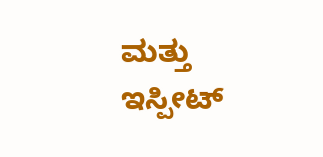ಮತ್ತು ಇಸ್ಪೀಟ್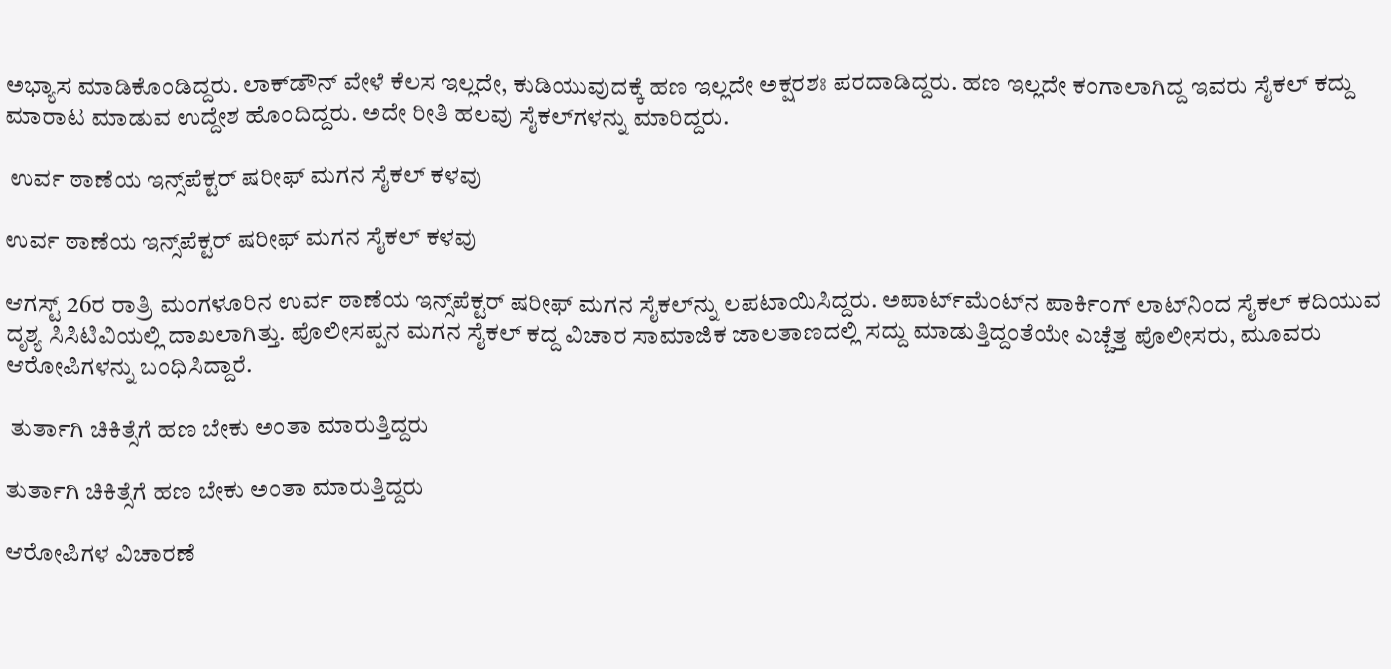ಅಭ್ಯಾಸ ಮಾಡಿಕೊಂಡಿದ್ದರು. ಲಾಕ್‌ಡೌನ್ ವೇಳೆ ಕೆಲಸ ಇಲ್ಲದೇ, ಕುಡಿಯುವುದಕ್ಕೆ ಹಣ ಇಲ್ಲದೇ ಅಕ್ಷರಶಃ ಪರದಾಡಿದ್ದರು. ಹಣ ಇಲ್ಲದೇ ಕಂಗಾಲಾಗಿದ್ದ ಇವರು ಸೈಕಲ್‌ ಕದ್ದು ಮಾರಾಟ ಮಾಡುವ ಉದ್ದೇಶ ಹೊಂದಿದ್ದರು. ಅದೇ ರೀತಿ ಹಲವು ಸೈಕಲ್‌ಗಳನ್ನು ಮಾರಿದ್ದರು.

 ಉರ್ವ ಠಾಣೆಯ ಇನ್ಸ್‌ಪೆಕ್ಟರ್ ಷರೀಫ್ ಮಗನ ಸೈಕಲ್‌ ಕಳವು

ಉರ್ವ ಠಾಣೆಯ ಇನ್ಸ್‌ಪೆಕ್ಟರ್ ಷರೀಫ್ ಮಗನ ಸೈಕಲ್‌ ಕಳವು

ಆಗಸ್ಟ್ 26ರ ರಾತ್ರಿ ಮಂಗಳೂರಿನ ಉರ್ವ ಠಾಣೆಯ ಇನ್ಸ್‌ಪೆಕ್ಟರ್ ಷರೀಫ್ ಮಗನ ಸೈಕಲ್‌ನ್ನು ಲಪಟಾಯಿಸಿದ್ದರು. ಅಪಾರ್ಟ್‌ಮೆಂಟ್‌ನ ಪಾರ್ಕಿಂಗ್ ಲಾಟ್‌ನಿಂದ ಸೈಕಲ್‌ ಕದಿಯುವ ದೃಶ್ಯ ಸಿಸಿಟಿವಿಯಲ್ಲಿ ದಾಖಲಾಗಿತ್ತು. ಪೊಲೀಸಪ್ಪನ ಮಗನ ಸೈಕಲ್ ಕದ್ದ ವಿಚಾರ ಸಾಮಾಜಿಕ ಜಾಲತಾಣದಲ್ಲಿ ಸದ್ದು ಮಾಡುತ್ತಿದ್ದಂತೆಯೇ ಎಚ್ಚೆತ್ತ ಪೊಲೀಸರು, ಮೂವರು ಆರೋಪಿಗಳನ್ನು ಬಂಧಿಸಿದ್ದಾರೆ.

 ತುರ್ತಾಗಿ‌ ಚಿಕಿತ್ಸೆಗೆ ಹಣ ಬೇಕು ಅಂತಾ ಮಾರುತ್ತಿದ್ದರು

ತುರ್ತಾಗಿ‌ ಚಿಕಿತ್ಸೆಗೆ ಹಣ ಬೇಕು ಅಂತಾ ಮಾರುತ್ತಿದ್ದರು

ಆರೋಪಿಗಳ ವಿಚಾರಣೆ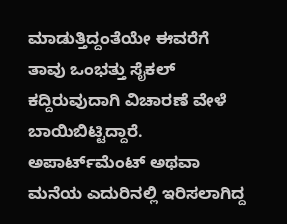ಮಾಡುತ್ತಿದ್ದಂತೆಯೇ ಈವರೆಗೆ ತಾವು ಒಂಭತ್ತು ಸೈಕಲ್ ಕದ್ದಿರುವುದಾಗಿ ವಿಚಾರಣೆ ವೇಳೆ ಬಾಯಿಬಿಟ್ಟಿದ್ದಾರೆ. ಅಪಾರ್ಟ್‌ಮೆಂಟ್‌ ಅಥವಾ ಮನೆಯ ಎದುರಿನಲ್ಲಿ ಇರಿಸಲಾಗಿದ್ದ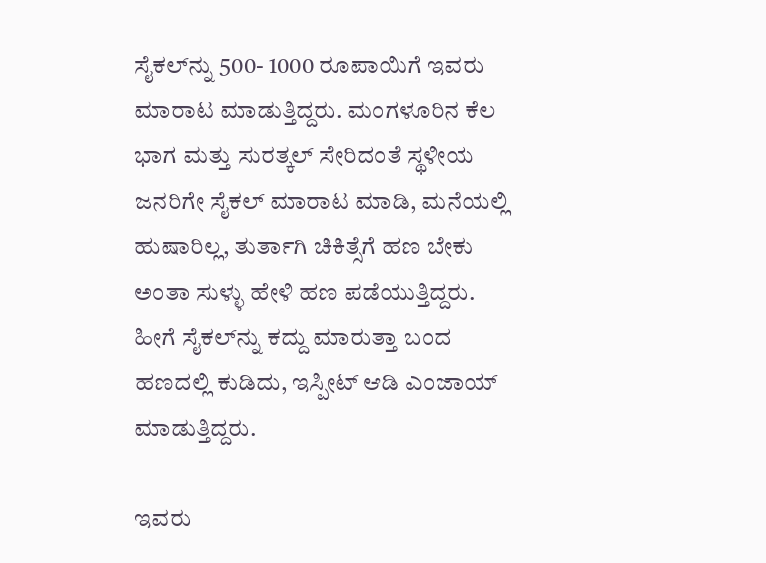ಸೈಕಲ್‌ನ್ನು‌ 500- 1000 ರೂಪಾಯಿಗೆ ಇವರು ಮಾರಾಟ ಮಾಡುತ್ತಿದ್ದರು. ಮಂಗಳೂರಿನ ಕೆಲ ಭಾಗ ಮತ್ತು ಸುರತ್ಕಲ್ ಸೇರಿದಂತೆ ಸ್ಥಳೀಯ ಜನರಿಗೇ ಸೈಕಲ್ ಮಾರಾಟ ಮಾಡಿ, ಮನೆಯಲ್ಲಿ‌ ಹುಷಾರಿಲ್ಲ, ತುರ್ತಾಗಿ‌ ಚಿಕಿತ್ಸೆಗೆ ಹಣ ಬೇಕು ಅಂತಾ ಸುಳ್ಳು ಹೇಳಿ ಹಣ ಪಡೆಯುತ್ತಿದ್ದರು. ಹೀಗೆ ಸೈಕಲ್‌ನ್ನು ಕದ್ದು ಮಾರುತ್ತಾ ಬಂದ ಹಣದಲ್ಲಿ ಕುಡಿದು, ಇಸ್ಪೀಟ್ ಆಡಿ ಎಂಜಾಯ್ ಮಾಡುತ್ತಿದ್ದರು.

ಇವರು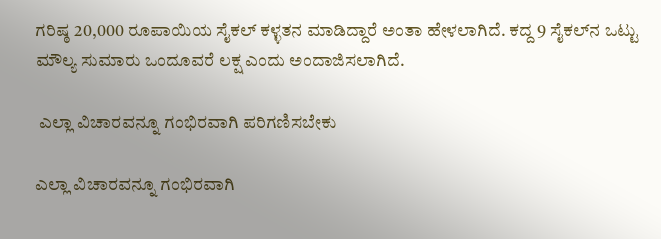ಗರಿಷ್ಠ 20,000 ರೂಪಾಯಿಯ ಸೈಕಲ್ ಕಳ್ಳತನ ಮಾಡಿದ್ದಾರೆ ಅಂತಾ ಹೇಳಲಾಗಿದೆ. ಕದ್ದ 9 ಸೈಕಲ್‌ನ ಒಟ್ಟು ಮೌಲ್ಯ ಸುಮಾರು ಒಂದೂವರೆ ಲಕ್ಷ ಎಂದು ಅಂದಾಜಿಸಲಾಗಿದೆ.

 ಎಲ್ಲಾ ವಿಚಾರವನ್ನೂ ಗಂಭಿರವಾಗಿ ಪರಿಗಣಿಸಬೇಕು

ಎಲ್ಲಾ ವಿಚಾರವನ್ನೂ ಗಂಭಿರವಾಗಿ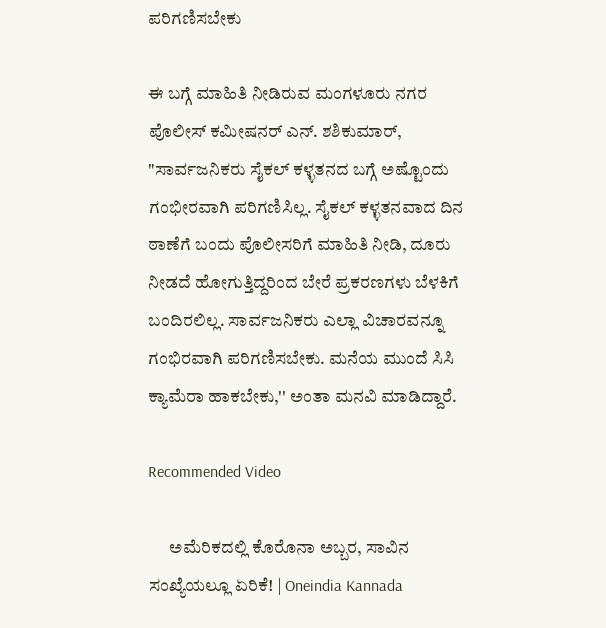ಪರಿಗಣಿಸಬೇಕು

ಈ ಬಗ್ಗೆ ಮಾಹಿತಿ ನೀಡಿರುವ ಮಂಗಳೂರು ನಗರ ಪೊಲೀಸ್ ಕಮೀಷನರ್ ಎನ್. ಶಶಿಕುಮಾರ್, "ಸಾರ್ವಜನಿಕರು ಸೈಕಲ್ ಕಳ್ಳತನದ ಬಗ್ಗೆ ಅಷ್ಟೊಂದು ಗಂಭೀರವಾಗಿ ಪರಿಗಣಿಸಿಲ್ಲ. ಸೈಕಲ್‌ ಕಳ್ಳತನವಾದ ದಿನ ಠಾಣೆಗೆ ಬಂದು ಪೊಲೀಸರಿಗೆ ಮಾಹಿತಿ ನೀಡಿ, ದೂರು ನೀಡದೆ ಹೋಗುತ್ತಿದ್ದರಿಂದ ಬೇರೆ ಪ್ರಕರಣಗಳು ಬೆಳಕಿಗೆ ಬಂದಿರಲಿಲ್ಲ. ಸಾರ್ವಜನಿಕರು ಎಲ್ಲಾ ವಿಚಾರವನ್ನೂ ಗಂಭಿರವಾಗಿ ಪರಿಗಣಿಸಬೇಕು. ಮನೆಯ ಮುಂದೆ‌ ಸಿಸಿ ಕ್ಯಾಮೆರಾ ಹಾಕಬೇಕು,'' ಅಂತಾ ಮನವಿ ಮಾಡಿದ್ದಾರೆ.

Recommended Video

      ಅಮೆರಿಕದಲ್ಲಿ ಕೊರೊನಾ ಅಬ್ಬರ, ಸಾವಿನ ಸಂಖ್ಯೆಯಲ್ಲೂ ಏರಿಕೆ! | Oneindia Kannada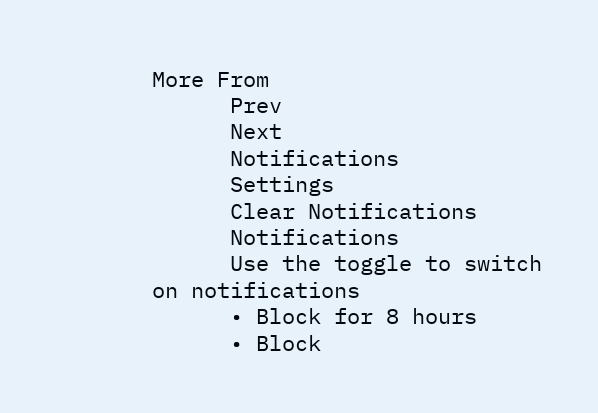More From
      Prev
      Next
      Notifications
      Settings
      Clear Notifications
      Notifications
      Use the toggle to switch on notifications
      • Block for 8 hours
      • Block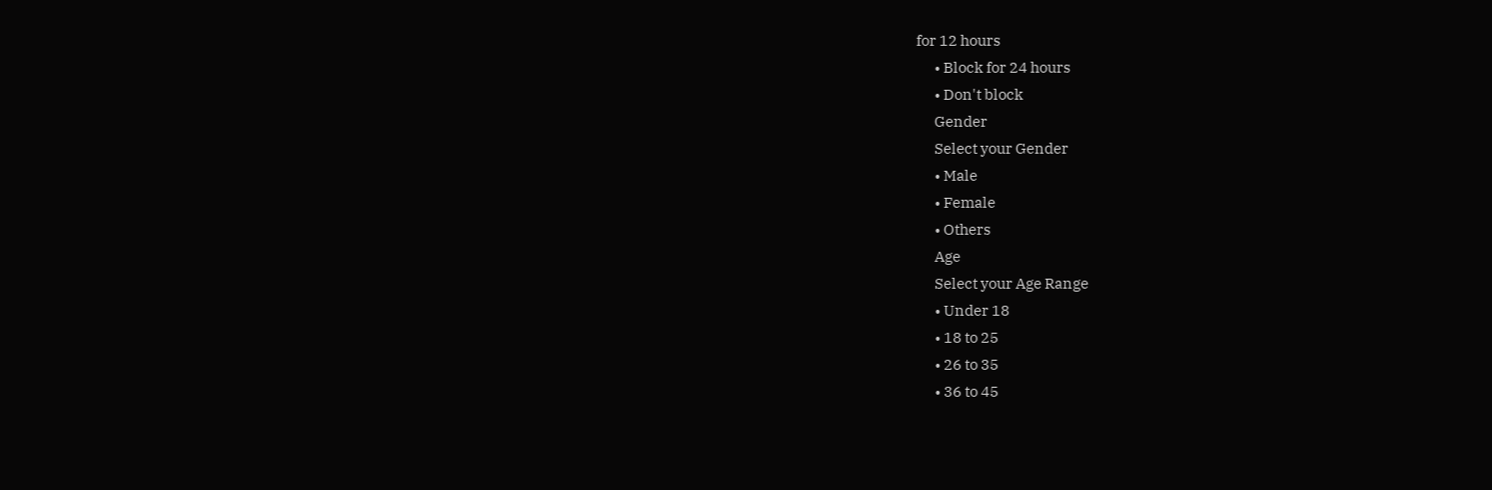for 12 hours
      • Block for 24 hours
      • Don't block
      Gender
      Select your Gender
      • Male
      • Female
      • Others
      Age
      Select your Age Range
      • Under 18
      • 18 to 25
      • 26 to 35
      • 36 to 45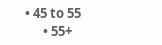• 45 to 55
      • 55+